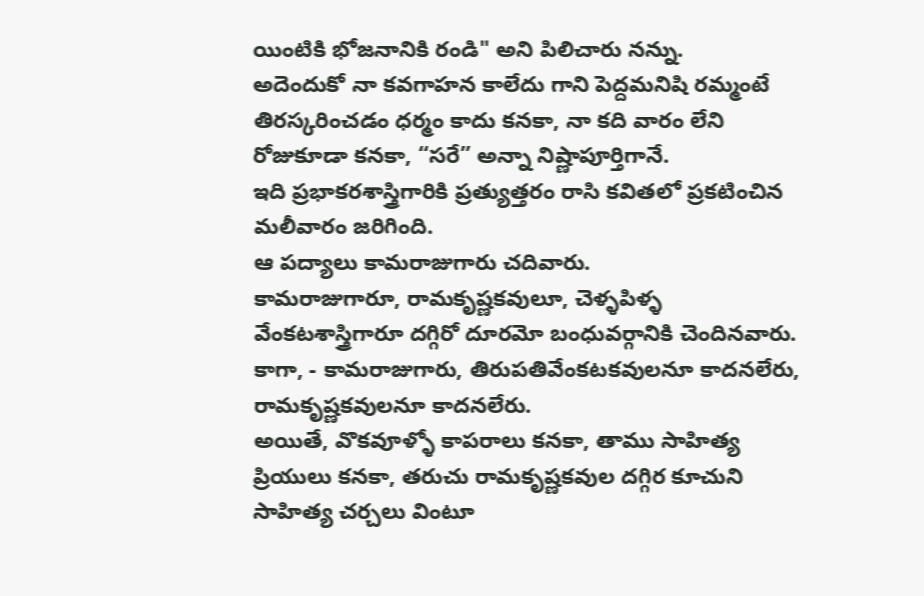యింటికి భోజనానికి రండి" అని పిలిచారు నన్ను.
అదెందుకో నా కవగాహన కాలేదు గాని పెద్దమనిషి రమ్మంటే తిరస్కరించడం ధర్మం కాదు కనకా, నా కది వారం లేని రోజుకూడా కనకా, “సరే” అన్నా నిష్ణాపూర్తిగానే.
ఇది ప్రభాకరశాస్త్రిగారికి ప్రత్యుత్తరం రాసి కవితలో ప్రకటించిన మలీవారం జరిగింది.
ఆ పద్యాలు కామరాజుగారు చదివారు.
కామరాజుగారూ, రామకృష్ణకవులూ, చెళ్ళపిళ్ళ వేంకటశాస్త్రిగారూ దగ్గిరో దూరమో బంధువర్గానికి చెందినవారు.
కాగా, - కామరాజుగారు, తిరుపతివేంకటకవులనూ కాదనలేరు, రామకృష్ణకవులనూ కాదనలేరు.
అయితే, వొకవూళ్ళో కాపరాలు కనకా, తాము సాహిత్య ప్రియులు కనకా, తరుచు రామకృష్ణకవుల దగ్గిర కూచుని సాహిత్య చర్చలు వింటూ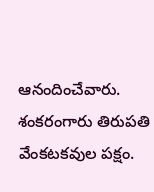ఆనందించేవారు.
శంకరంగారు తిరుపతి వేంకటకవుల పక్షం.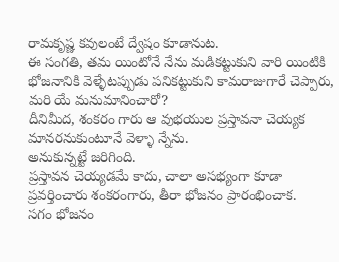రామకృష్ణ కవులంటే ద్వేషం కూడానుట.
ఈ సంగతి, తమ యింటోనే నేను మడికట్టుకుని వారి యింటికి భోజనానికి వెళ్ళేటప్పుడు పనికట్టుకుని కామరాజుగారే చెప్పారు, మరి యే మనుమానించారో?
దీనిమీద, శంకరం గారు ఆ వుభయుల ప్రస్తావనా చెయ్యక మానరనుకుంటూనే వెళ్ళా న్నేను.
అనుకున్నట్టే జరిగింది.
ప్రస్తావన చెయ్యడమే కాదు, చాలా అసభ్యంగా కూడా ప్రవర్తించారు శంకరంగారు, తీరా భోజనం ప్రారంభించాక.
సగం భోజనం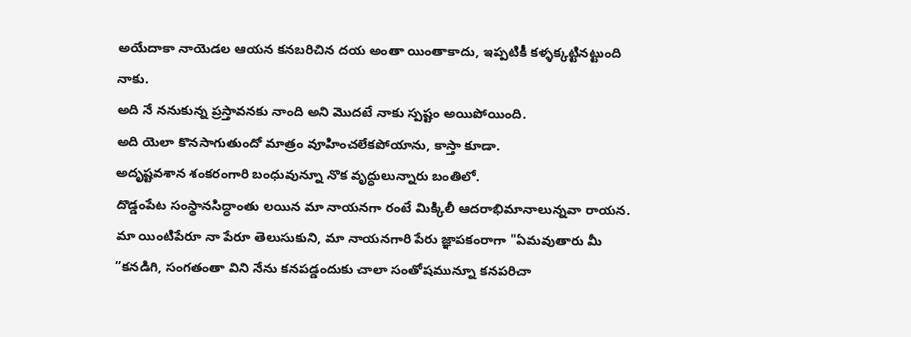అయేదాకా నాయెడల ఆయన కనబరిచిన దయ అంతా యింతాకాదు, ఇప్పటికీ కళ్ళక్కట్టినట్టుంది నాకు.
అది నే ననుకున్న ప్రస్తావనకు నాంది అని మొదటే నాకు స్పష్టం అయిపోయింది.
అది యెలా కొనసాగుతుందో మాత్రం వూహించలేకపోయాను, కాస్తా కూడా.
అదృష్టవశాన శంకరంగారి బంధువున్నూ నొక వృద్ధులున్నారు బంతిలో.
దొడ్డంపేట సంస్థానసిద్ధాంతు లయిన మా నాయనగా రంటే మిక్కిలీ ఆదరాభిమానాలున్నవా రాయన.
మా యింటిపేరూ నా పేరూ తెలుసుకుని, మా నాయనగారి పేరు జ్ఞాపకంరాగా "ఏమవుతారు మీ ”కనడిగి, సంగతంతా విని నేను కనపడ్డందుకు చాలా సంతోషమున్నూ కనపరిచా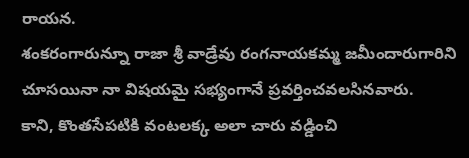రాయన.
శంకరంగారున్నూ రాజా శ్రీ వాడ్రేవు రంగనాయకమ్మ జమీందారుగారిని చూసయినా నా విషయమై సభ్యంగానే ప్రవర్తించవలసినవారు.
కాని, కొంతసేపటికి వంటలక్క అలా చారు వడ్డించి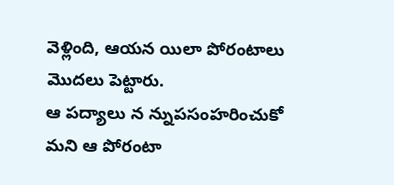వెళ్లింది, ఆయన యిలా పోరంటాలు మొదలు పెట్టారు.
ఆ పద్యాలు న న్నుపసంహరించుకో మని ఆ పోరంటా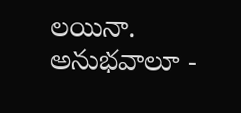లయినా.
అనుభవాలూ -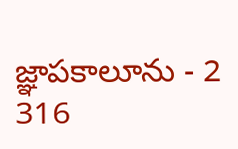జ్ఞాపకాలూను - 2
316